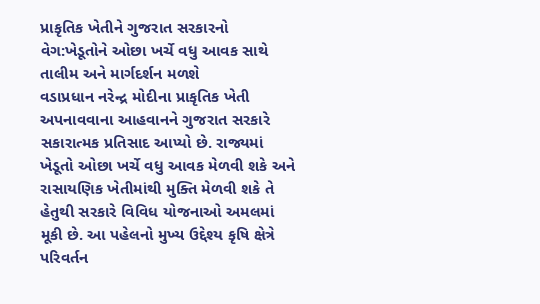પ્રાકૃતિક ખેતીને ગુજરાત સરકારનો વેગ:ખેડૂતોને ઓછા ખર્ચે વધુ આવક સાથે તાલીમ અને માર્ગદર્શન મળશે
વડાપ્રધાન નરેન્દ્ર મોદીના પ્રાકૃતિક ખેતી અપનાવવાના આહવાનને ગુજરાત સરકારે સકારાત્મક પ્રતિસાદ આપ્યો છે. રાજ્યમાં ખેડૂતો ઓછા ખર્ચે વધુ આવક મેળવી શકે અને રાસાયણિક ખેતીમાંથી મુક્તિ મેળવી શકે તે હેતુથી સરકારે વિવિધ યોજનાઓ અમલમાં મૂકી છે. આ પહેલનો મુખ્ય ઉદ્દેશ્ય કૃષિ ક્ષેત્રે પરિવર્તન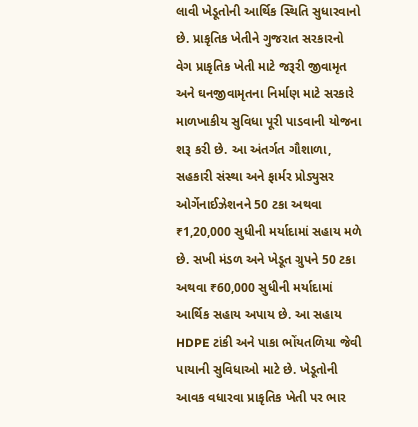લાવી ખેડૂતોની આર્થિક સ્થિતિ સુધારવાનો છે. પ્રાકૃતિક ખેતીને ગુજરાત સરકારનો વેગ પ્રાકૃતિક ખેતી માટે જરૂરી જીવામૃત અને ઘનજીવામૃતના નિર્માણ માટે સરકારે માળખાકીય સુવિધા પૂરી પાડવાની યોજના શરૂ કરી છે. આ અંતર્ગત ગૌશાળા, સહકારી સંસ્થા અને ફાર્મર પ્રોડ્યુસર ઓર્ગેનાઈઝેશનને 50 ટકા અથવા ₹1,20,000 સુધીની મર્યાદામાં સહાય મળે છે. સખી મંડળ અને ખેડૂત ગ્રુપને 50 ટકા અથવા ₹60,000 સુધીની મર્યાદામાં આર્થિક સહાય અપાય છે. આ સહાય HDPE ટાંકી અને પાકા ભોંયતળિયા જેવી પાયાની સુવિધાઓ માટે છે. ખેડૂતોની આવક વધારવા પ્રાકૃતિક ખેતી પર ભાર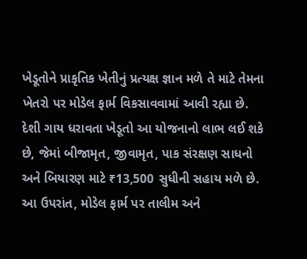ખેડૂતોને પ્રાકૃતિક ખેતીનું પ્રત્યક્ષ જ્ઞાન મળે તે માટે તેમના ખેતરો પર મોડેલ ફાર્મ વિકસાવવામાં આવી રહ્યા છે. દેશી ગાય ધરાવતા ખેડૂતો આ યોજનાનો લાભ લઈ શકે છે, જેમાં બીજામૃત, જીવામૃત, પાક સંરક્ષણ સાધનો અને બિયારણ માટે ₹13,500 સુધીની સહાય મળે છે. આ ઉપરાંત, મોડેલ ફાર્મ પર તાલીમ અને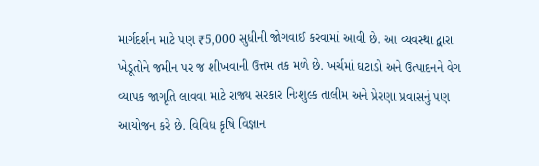માર્ગદર્શન માટે પણ ₹5,000 સુધીની જોગવાઈ કરવામાં આવી છે. આ વ્યવસ્થા દ્વારા ખેડૂતોને જમીન પર જ શીખવાની ઉત્તમ તક મળે છે. ખર્ચમાં ઘટાડો અને ઉત્પાદનને વેગ વ્યાપક જાગૃતિ લાવવા માટે રાજ્ય સરકાર નિઃશુલ્ક તાલીમ અને પ્રેરણા પ્રવાસનું પણ આયોજન કરે છે. વિવિધ કૃષિ વિજ્ઞાન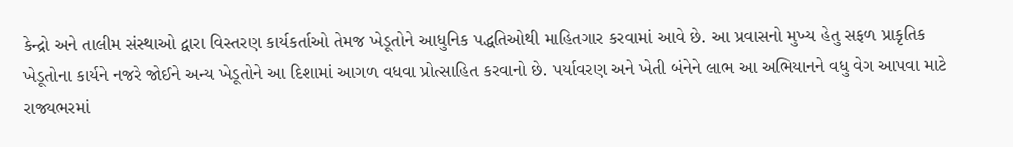કેન્દ્રો અને તાલીમ સંસ્થાઓ દ્વારા વિસ્તરણ કાર્યકર્તાઓ તેમજ ખેડૂતોને આધુનિક પદ્ધતિઓથી માહિતગાર કરવામાં આવે છે. આ પ્રવાસનો મુખ્ય હેતુ સફળ પ્રાકૃતિક ખેડૂતોના કાર્યને નજરે જોઈને અન્ય ખેડૂતોને આ દિશામાં આગળ વધવા પ્રોત્સાહિત કરવાનો છે. પર્યાવરણ અને ખેતી બંનેને લાભ આ અભિયાનને વધુ વેગ આપવા માટે રાજ્યભરમાં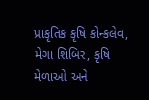પ્રાકૃતિક કૃષિ કોન્કલેવ, મેગા શિબિર, કૃષિ મેળાઓ અને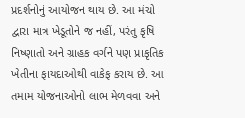પ્રદર્શનોનું આયોજન થાય છે. આ મંચો દ્વારા માત્ર ખેડૂતોને જ નહીં, પરંતુ કૃષિ નિષ્ણાતો અને ગ્રાહક વર્ગને પણ પ્રાકૃતિક ખેતીના ફાયદાઓથી વાકેફ કરાય છે. આ તમામ યોજનાઓનો લાભ મેળવવા અને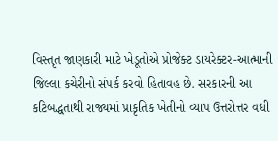વિસ્તૃત જાણકારી માટે ખેડૂતોએ પ્રોજેક્ટ ડાયરેક્ટર-આત્માની જિલ્લા કચેરીનો સંપર્ક કરવો હિતાવહ છે. સરકારની આ કટિબદ્ધતાથી રાજ્યમાં પ્રાકૃતિક ખેતીનો વ્યાપ ઉત્તરોત્તર વધી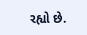રહ્યો છે.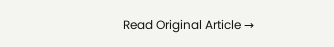Read Original Article →